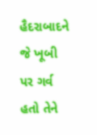હૈદરાબાદને જે ખૂબી પર ગર્વ હતો તેને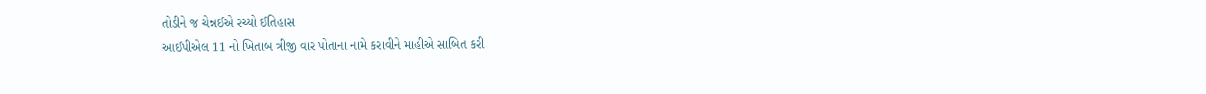તોડીને જ ચેન્નઈએ રચ્યો ઈતિહાસ
આઈપીએલ 11 નો ખિતાબ ત્રીજી વાર પોતાના નામે કરાવીને માહીએ સાબિત કરી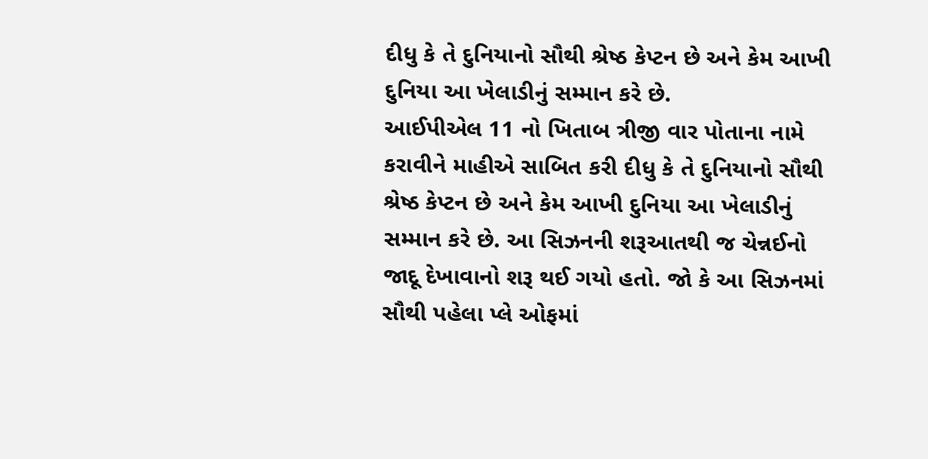દીધુ કે તે દુનિયાનો સૌથી શ્રેષ્ઠ કેપ્ટન છે અને કેમ આખી દુનિયા આ ખેલાડીનું સમ્માન કરે છે.
આઈપીએલ 11 નો ખિતાબ ત્રીજી વાર પોતાના નામે કરાવીને માહીએ સાબિત કરી દીધુ કે તે દુનિયાનો સૌથી શ્રેષ્ઠ કેપ્ટન છે અને કેમ આખી દુનિયા આ ખેલાડીનું સમ્માન કરે છે. આ સિઝનની શરૂઆતથી જ ચેન્નઈનો જાદૂ દેખાવાનો શરૂ થઈ ગયો હતો. જો કે આ સિઝનમાં સૌથી પહેલા પ્લે ઓફમાં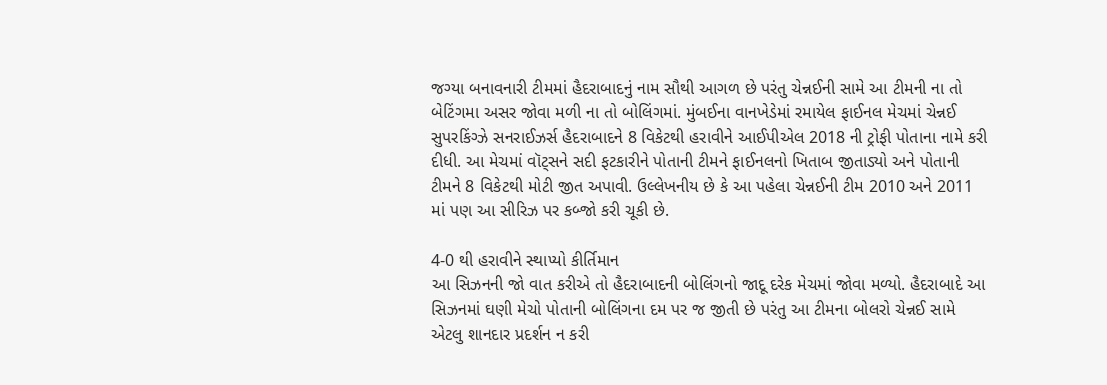જગ્યા બનાવનારી ટીમમાં હૈદરાબાદનું નામ સૌથી આગળ છે પરંતુ ચેન્નઈની સામે આ ટીમની ના તો બેટિંગમા અસર જોવા મળી ના તો બોલિંગમાં. મુંબઈના વાનખેડેમાં રમાયેલ ફાઈનલ મેચમાં ચેન્નઈ સુપરકિંગ્ઝે સનરાઈઝર્સ હૈદરાબાદને 8 વિકેટથી હરાવીને આઈપીએલ 2018 ની ટ્રોફી પોતાના નામે કરી દીધી. આ મેચમાં વૉટ્સને સદી ફટકારીને પોતાની ટીમને ફાઈનલનો ખિતાબ જીતાડ્યો અને પોતાની ટીમને 8 વિકેટથી મોટી જીત અપાવી. ઉલ્લેખનીય છે કે આ પહેલા ચેન્નઈની ટીમ 2010 અને 2011 માં પણ આ સીરિઝ પર કબ્જો કરી ચૂકી છે.

4-0 થી હરાવીને સ્થાપ્યો કીર્તિમાન
આ સિઝનની જો વાત કરીએ તો હૈદરાબાદની બોલિંગનો જાદૂ દરેક મેચમાં જોવા મળ્યો. હૈદરાબાદે આ સિઝનમાં ઘણી મેચો પોતાની બોલિંગના દમ પર જ જીતી છે પરંતુ આ ટીમના બોલરો ચેન્નઈ સામે એટલુ શાનદાર પ્રદર્શન ન કરી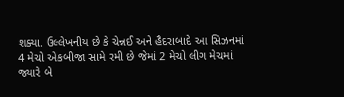શક્યા. ઉલ્લેખનીય છે કે ચેન્નઈ અને હૈદરાબાદે આ સિઝનમાં 4 મેચો એકબીજા સામે રમી છે જેમાં 2 મેચો લીગ મેચમાં જ્યારે બે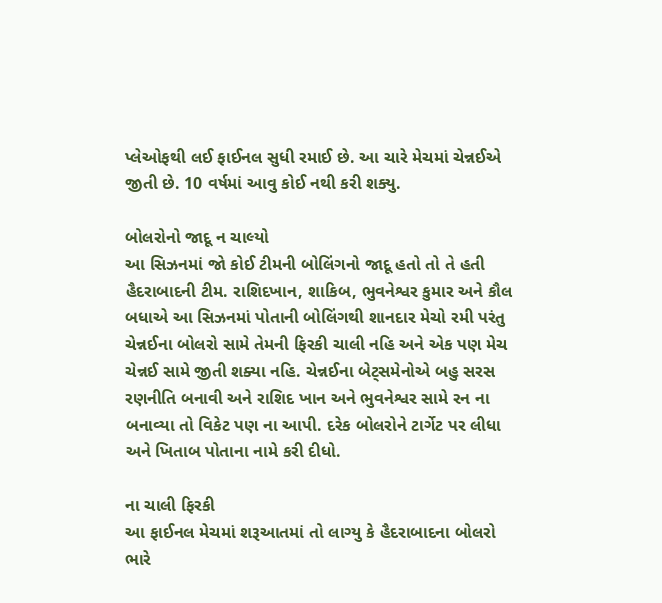પ્લેઓફથી લઈ ફાઈનલ સુધી રમાઈ છે. આ ચારે મેચમાં ચેન્નઈએ જીતી છે. 10 વર્ષમાં આવુ કોઈ નથી કરી શક્યુ.

બોલરોનો જાદૂ ન ચાલ્યો
આ સિઝનમાં જો કોઈ ટીમની બોલિંગનો જાદૂ હતો તો તે હતી હૈદરાબાદની ટીમ. રાશિદખાન, શાકિબ, ભુવનેશ્વર કુમાર અને કૌલ બધાએ આ સિઝનમાં પોતાની બોલિંગથી શાનદાર મેચો રમી પરંતુ ચેન્નઈના બોલરો સામે તેમની ફિરકી ચાલી નહિ અને એક પણ મેચ ચેન્નઈ સામે જીતી શક્યા નહિ. ચેન્નઈના બેટ્સમેનોએ બહુ સરસ રણનીતિ બનાવી અને રાશિદ ખાન અને ભુવનેશ્વર સામે રન ના બનાવ્યા તો વિકેટ પણ ના આપી. દરેક બોલરોને ટાર્ગેટ પર લીધા અને ખિતાબ પોતાના નામે કરી દીધો.

ના ચાલી ફિરકી
આ ફાઈનલ મેચમાં શરૂઆતમાં તો લાગ્યુ કે હૈદરાબાદના બોલરો ભારે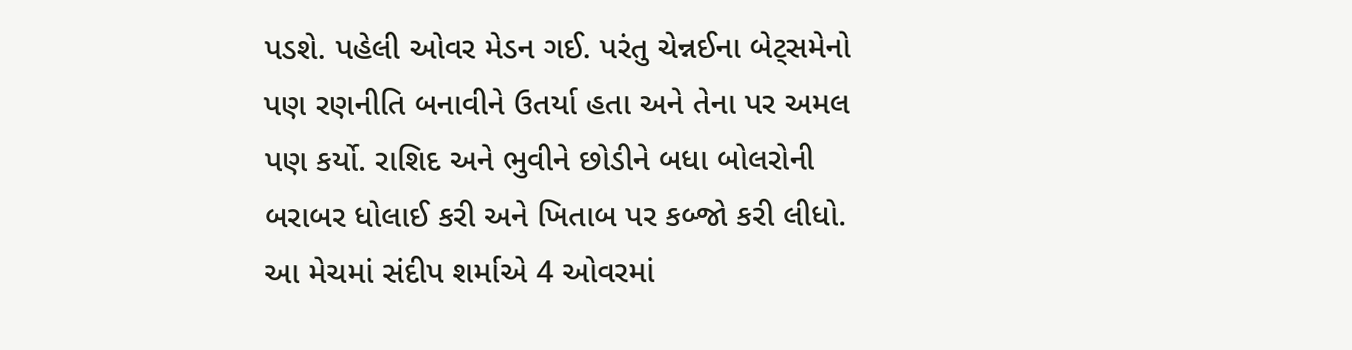પડશે. પહેલી ઓવર મેડન ગઈ. પરંતુ ચેન્નઈના બેટ્સમેનો પણ રણનીતિ બનાવીને ઉતર્યા હતા અને તેના પર અમલ પણ કર્યો. રાશિદ અને ભુવીને છોડીને બધા બોલરોની બરાબર ધોલાઈ કરી અને ખિતાબ પર કબ્જો કરી લીધો. આ મેચમાં સંદીપ શર્માએ 4 ઓવરમાં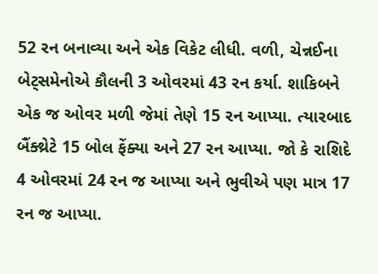52 રન બનાવ્યા અને એક વિકેટ લીધી. વળી, ચેન્નઈના બેટ્સમેનોએ કૌલની 3 ઓવરમાં 43 રન કર્યા. શાકિબને એક જ ઓવર મળી જેમાં તેણે 15 રન આપ્યા. ત્યારબાદ બૈંક્થ્રેટે 15 બોલ ફેંક્યા અને 27 રન આપ્યા. જો કે રાશિદે 4 ઓવરમાં 24 રન જ આપ્યા અને ભુવીએ પણ માત્ર 17 રન જ આપ્યા.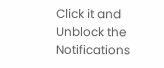Click it and Unblock the Notifications